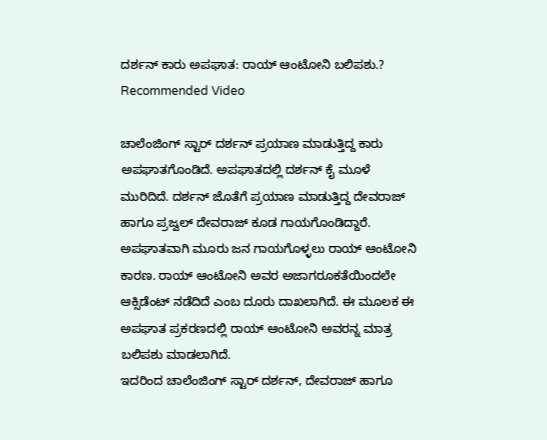ದರ್ಶನ್ ಕಾರು ಅಪಘಾತ: ರಾಯ್ ಆಂಟೋನಿ ಬಲಿಪಶು.?
Recommended Video

ಚಾಲೆಂಜಿಂಗ್ ಸ್ಟಾರ್ ದರ್ಶನ್ ಪ್ರಯಾಣ ಮಾಡುತ್ತಿದ್ದ ಕಾರು ಅಪಘಾತಗೊಂಡಿದೆ. ಅಪಘಾತದಲ್ಲಿ ದರ್ಶನ್ ಕೈ ಮೂಳೆ ಮುರಿದಿದೆ. ದರ್ಶನ್ ಜೊತೆಗೆ ಪ್ರಯಾಣ ಮಾಡುತ್ತಿದ್ದ ದೇವರಾಜ್ ಹಾಗೂ ಪ್ರಜ್ವಲ್ ದೇವರಾಜ್ ಕೂಡ ಗಾಯಗೊಂಡಿದ್ದಾರೆ.
ಅಪಘಾತವಾಗಿ ಮೂರು ಜನ ಗಾಯಗೊಳ್ಳಲು ರಾಯ್ ಆಂಟೋನಿ ಕಾರಣ. ರಾಯ್ ಆಂಟೋನಿ ಅವರ ಅಜಾಗರೂಕತೆಯಿಂದಲೇ ಆಕ್ಸಿಡೆಂಟ್ ನಡೆದಿದೆ ಎಂಬ ದೂರು ದಾಖಲಾಗಿದೆ. ಈ ಮೂಲಕ ಈ ಅಪಘಾತ ಪ್ರಕರಣದಲ್ಲಿ ರಾಯ್ ಆಂಟೋನಿ ಅವರನ್ನ ಮಾತ್ರ ಬಲಿಪಶು ಮಾಡಲಾಗಿದೆ.
ಇದರಿಂದ ಚಾಲೆಂಜಿಂಗ್ ಸ್ಟಾರ್ ದರ್ಶನ್, ದೇವರಾಜ್ ಹಾಗೂ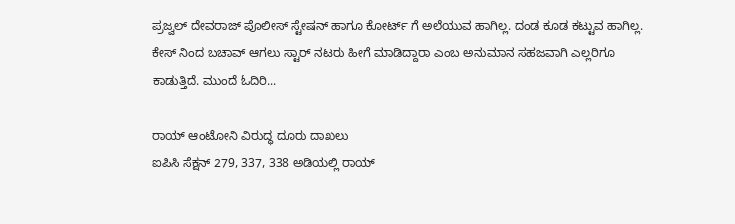ಪ್ರಜ್ವಲ್ ದೇವರಾಜ್ ಪೊಲೀಸ್ ಸ್ಟೇಷನ್ ಹಾಗೂ ಕೋರ್ಟ್ ಗೆ ಅಲೆಯುವ ಹಾಗಿಲ್ಲ. ದಂಡ ಕೂಡ ಕಟ್ಟುವ ಹಾಗಿಲ್ಲ. ಕೇಸ್ ನಿಂದ ಬಚಾವ್ ಆಗಲು ಸ್ಟಾರ್ ನಟರು ಹೀಗೆ ಮಾಡಿದ್ದಾರಾ ಎಂಬ ಅನುಮಾನ ಸಹಜವಾಗಿ ಎಲ್ಲರಿಗೂ ಕಾಡುತ್ತಿದೆ. ಮುಂದೆ ಓದಿರಿ...

ರಾಯ್ ಆಂಟೋನಿ ವಿರುದ್ಧ ದೂರು ದಾಖಲು
ಐಪಿಸಿ ಸೆಕ್ಷನ್ 279, 337, 338 ಅಡಿಯಲ್ಲಿ ರಾಯ್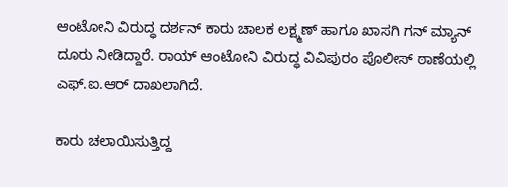ಆಂಟೋನಿ ವಿರುದ್ಧ ದರ್ಶನ್ ಕಾರು ಚಾಲಕ ಲಕ್ಷ್ಮಣ್ ಹಾಗೂ ಖಾಸಗಿ ಗನ್ ಮ್ಯಾನ್ ದೂರು ನೀಡಿದ್ದಾರೆ. ರಾಯ್ ಆಂಟೋನಿ ವಿರುದ್ಧ ವಿವಿಪುರಂ ಪೊಲೀಸ್ ಠಾಣೆಯಲ್ಲಿ ಎಫ್.ಐ.ಆರ್ ದಾಖಲಾಗಿದೆ.

ಕಾರು ಚಲಾಯಿಸುತ್ತಿದ್ದ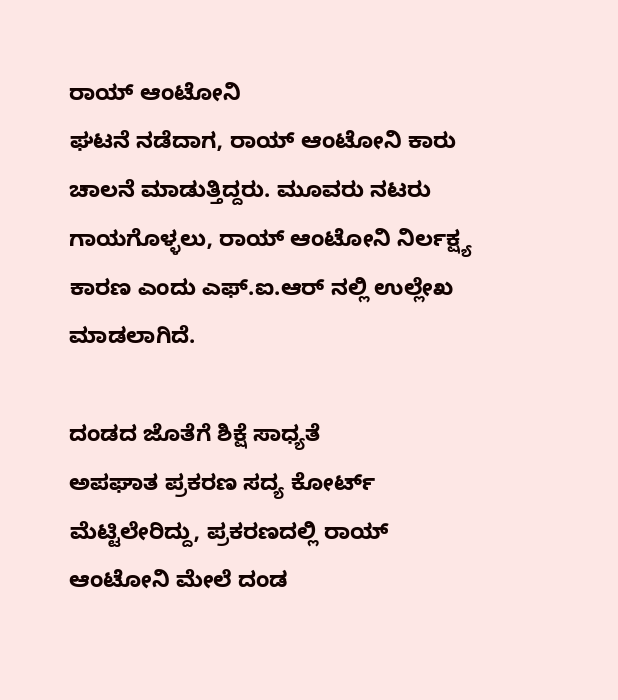ರಾಯ್ ಆಂಟೋನಿ
ಘಟನೆ ನಡೆದಾಗ, ರಾಯ್ ಆಂಟೋನಿ ಕಾರು ಚಾಲನೆ ಮಾಡುತ್ತಿದ್ದರು. ಮೂವರು ನಟರು ಗಾಯಗೊಳ್ಳಲು, ರಾಯ್ ಆಂಟೋನಿ ನಿರ್ಲಕ್ಷ್ಯ ಕಾರಣ ಎಂದು ಎಫ್.ಐ.ಆರ್ ನಲ್ಲಿ ಉಲ್ಲೇಖ ಮಾಡಲಾಗಿದೆ.

ದಂಡದ ಜೊತೆಗೆ ಶಿಕ್ಷೆ ಸಾಧ್ಯತೆ
ಅಪಘಾತ ಪ್ರಕರಣ ಸದ್ಯ ಕೋರ್ಟ್ ಮೆಟ್ಟಿಲೇರಿದ್ದು, ಪ್ರಕರಣದಲ್ಲಿ ರಾಯ್ ಆಂಟೋನಿ ಮೇಲೆ ದಂಡ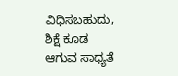ವಿಧಿಸಬಹುದು, ಶಿಕ್ಷೆ ಕೂಡ ಆಗುವ ಸಾಧ್ಯತೆ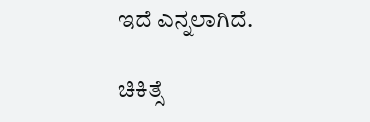ಇದೆ ಎನ್ನಲಾಗಿದೆ.

ಚಿಕಿತ್ಸೆ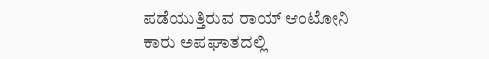ಪಡೆಯುತ್ತಿರುವ ರಾಯ್ ಆಂಟೋನಿ
ಕಾರು ಅಪಘಾತದಲ್ಲಿ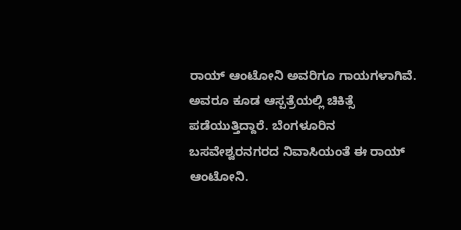ರಾಯ್ ಆಂಟೋನಿ ಅವರಿಗೂ ಗಾಯಗಳಾಗಿವೆ. ಅವರೂ ಕೂಡ ಆಸ್ಪತ್ರೆಯಲ್ಲಿ ಚಿಕಿತ್ಸೆ ಪಡೆಯುತ್ತಿದ್ದಾರೆ. ಬೆಂಗಳೂರಿನ ಬಸವೇಶ್ವರನಗರದ ನಿವಾಸಿಯಂತೆ ಈ ರಾಯ್ ಆಂಟೋನಿ.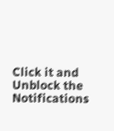Click it and Unblock the Notifications